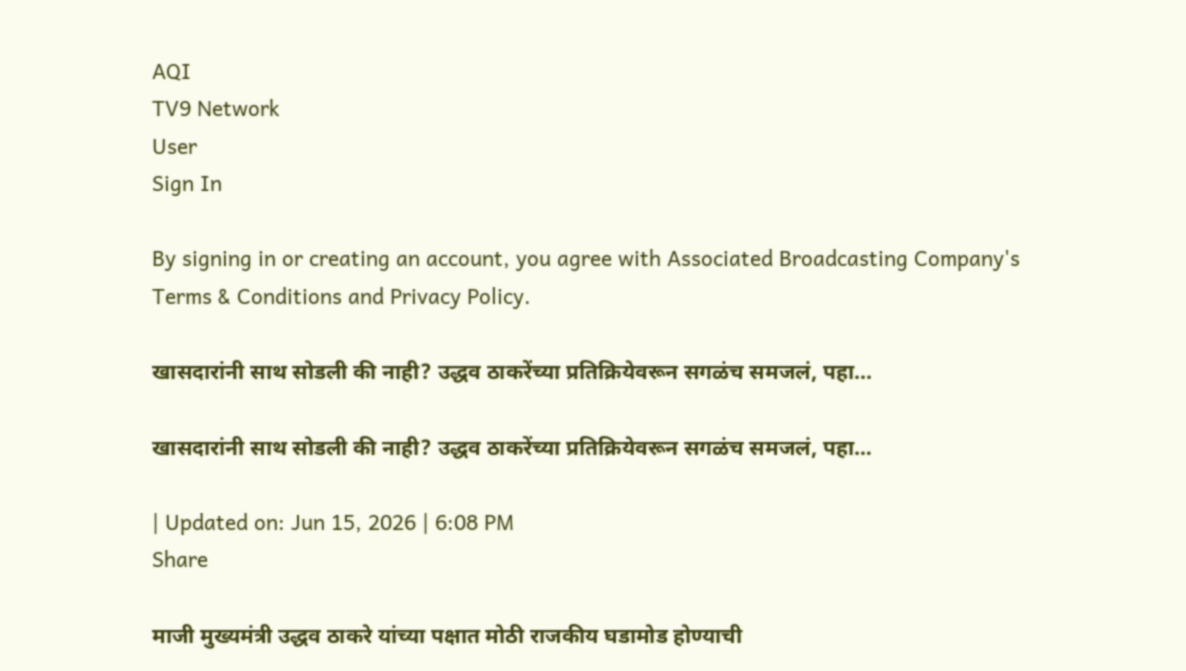AQI
TV9 Network
User
Sign In

By signing in or creating an account, you agree with Associated Broadcasting Company's Terms & Conditions and Privacy Policy.

खासदारांनी साथ सोडली की नाही? उद्धव ठाकरेंच्या प्रतिक्रियेवरून सगळंच समजलं, पहा...

खासदारांनी साथ सोडली की नाही? उद्धव ठाकरेंच्या प्रतिक्रियेवरून सगळंच समजलं, पहा…

| Updated on: Jun 15, 2026 | 6:08 PM
Share

माजी मुख्यमंत्री उद्धव ठाकरे यांच्या पक्षात मोठी राजकीय घडामोड होण्याची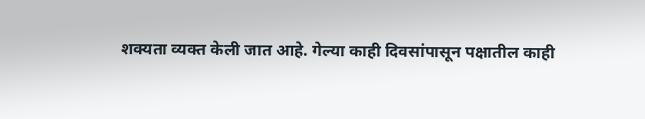शक्यता व्यक्त केली जात आहे. गेल्या काही दिवसांपासून पक्षातील काही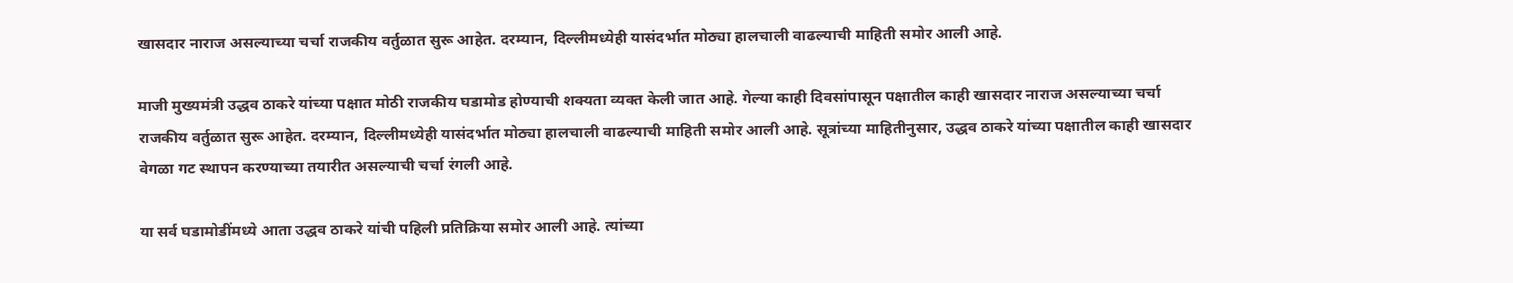खासदार नाराज असल्याच्या चर्चा राजकीय वर्तुळात सुरू आहेत. दरम्यान, दिल्लीमध्येही यासंदर्भात मोठ्या हालचाली वाढल्याची माहिती समोर आली आहे.

माजी मुख्यमंत्री उद्धव ठाकरे यांच्या पक्षात मोठी राजकीय घडामोड होण्याची शक्यता व्यक्त केली जात आहे. गेल्या काही दिवसांपासून पक्षातील काही खासदार नाराज असल्याच्या चर्चा राजकीय वर्तुळात सुरू आहेत. दरम्यान, दिल्लीमध्येही यासंदर्भात मोठ्या हालचाली वाढल्याची माहिती समोर आली आहे. सूत्रांच्या माहितीनुसार, उद्धव ठाकरे यांच्या पक्षातील काही खासदार वेगळा गट स्थापन करण्याच्या तयारीत असल्याची चर्चा रंगली आहे.

या सर्व घडामोडींमध्ये आता उद्धव ठाकरे यांची पहिली प्रतिक्रिया समोर आली आहे. त्यांच्या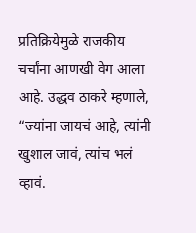प्रतिक्रियेमुळे राजकीय चर्चांना आणखी वेग आला आहे. उद्धव ठाकरे म्हणाले, “ज्यांना जायचं आहे, त्यांनी खुशाल जावं, त्यांच भलं व्हावं.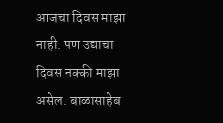आजचा दिवस माझा नाही. पण उद्याचा दिवस नक्की माझा असेल. बाळासाहेब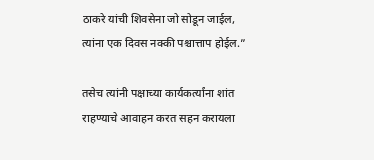ठाकरे यांची शिवसेना जो सोडून जाईल, त्यांना एक दिवस नक्की पश्चात्ताप होईल.”

तसेच त्यांनी पक्षाच्या कार्यकर्त्यांना शांत राहण्याचे आवाहन करत सहन करायला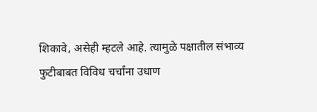शिकावे, असेही म्हटले आहे. त्यामुळे पक्षातील संभाव्य फुटीबाबत विविध चर्चांना उधाण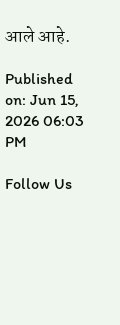आले आहे.

Published on: Jun 15, 2026 06:03 PM

Follow Us